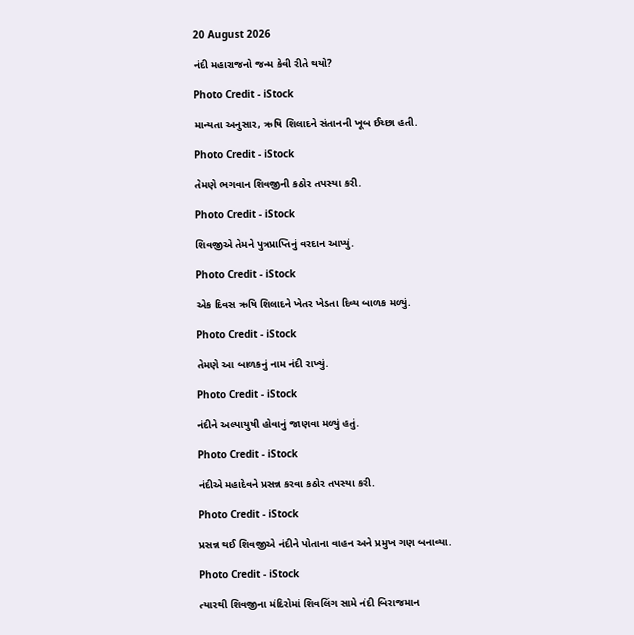20 August 2026

નંદી મહારાજનો જન્મ કેવી રીતે થયો?

Photo Credit - iStock

માન્યતા અનુસાર, ઋષિ શિલાદને સંતાનની ખૂબ ઈચ્છા હતી.

Photo Credit - iStock

તેમણે ભગવાન શિવજીની કઠોર તપસ્યા કરી.

Photo Credit - iStock

શિવજીએ તેમને પુત્રપ્રાપ્તિનું વરદાન આપ્યું.

Photo Credit - iStock

એક દિવસ ઋષિ શિલાદને ખેતર ખેડતા દિવ્ય બાળક મળ્યું.

Photo Credit - iStock

તેમણે આ બાળકનું નામ નંદી રાખ્યું.

Photo Credit - iStock

નંદીને અલ્પાયુષી હોવાનું જાણવા મળ્યું હતું.

Photo Credit - iStock

નંદીએ મહાદેવને પ્રસન્ન કરવા કઠોર તપસ્યા કરી.

Photo Credit - iStock

પ્રસન્ન થઈ શિવજીએ નંદીને પોતાના વાહન અને પ્રમુખ ગણ બનાવ્યા.

Photo Credit - iStock

ત્યારથી શિવજીના મંદિરોમાં શિવલિંગ સામે નંદી બિરાજમાન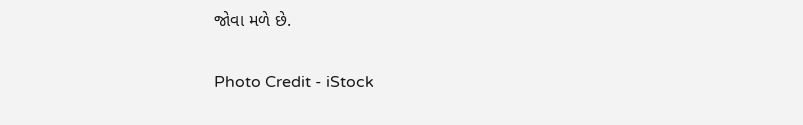જોવા મળે છે.

Photo Credit - iStock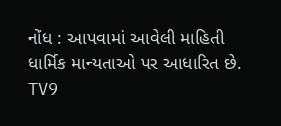નોંધ : આપવામાં આવેલી માહિતી ધાર્મિક માન્યતાઓ પર આધારિત છે. TV9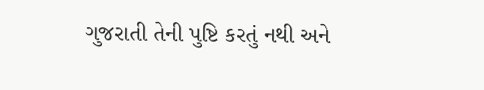ગુજરાતી તેની પુષ્ટિ કરતું નથી અને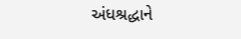અંધશ્રદ્ધાને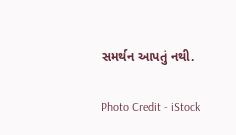સમર્થન આપતું નથી.

Photo Credit - iStock